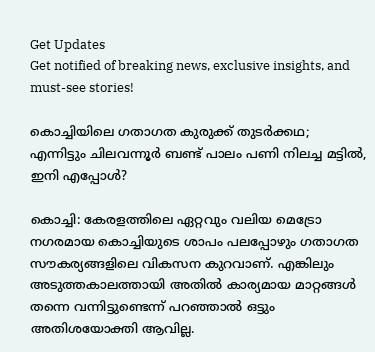Get Updates
Get notified of breaking news, exclusive insights, and must-see stories!

കൊച്ചിയിലെ ഗതാഗത കുരുക്ക് തുടർക്കഥ; എന്നിട്ടും ചിലവന്നൂർ ബണ്ട് പാലം പണി നിലച്ച മട്ടിൽ, ഇനി എപ്പോൾ?

കൊച്ചി: കേരളത്തിലെ ഏറ്റവും വലിയ മെട്രോ നഗരമായ കൊച്ചിയുടെ ശാപം പലപ്പോഴും ഗതാഗത സൗകര്യങ്ങളിലെ വികസന കുറവാണ്. എങ്കിലും അടുത്തകാലത്തായി അതിൽ കാര്യമായ മാറ്റങ്ങൾ തന്നെ വന്നിട്ടുണ്ടെന്ന് പറഞ്ഞാൽ ഒട്ടും അതിശയോക്തി ആവില്ല.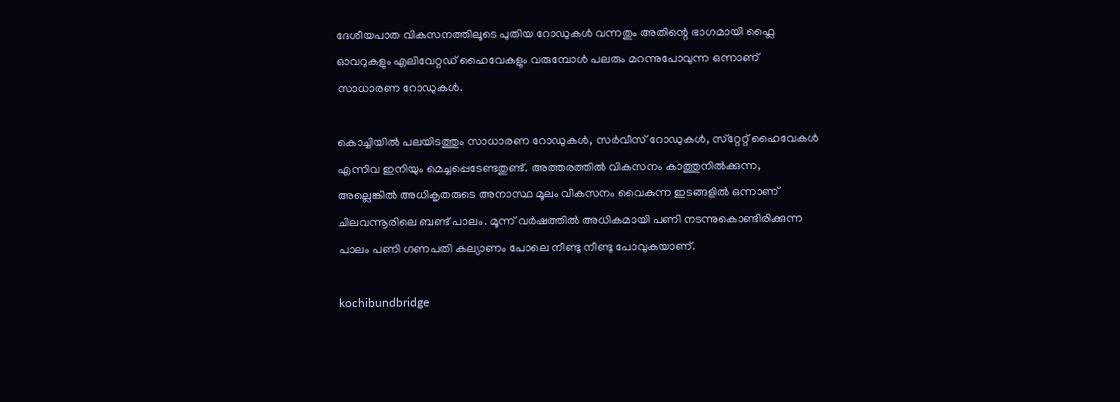ദേശീയപാത വികസനത്തിലൂടെ പുതിയ റോഡുകൾ വന്നതും അതിന്റെ ഭാഗമായി ഫ്ലൈ ഓവറുകളും എലിവേറ്റഡ് ഹൈവേകളും വരുമ്പോൾ പലരും മറന്നുപോവുന്ന ഒന്നാണ് സാധാരണ റോഡുകൾ.

കൊച്ചിയിൽ പലയിടത്തും സാധാരണ റോഡുകൾ, സർവീസ് റോഡുകൾ, സ്‌റ്റേറ്റ് ഹൈവേകൾ എന്നിവ ഇനിയും മെച്ചപ്പെടേണ്ടതുണ്ട്. അത്തരത്തിൽ വികസനം കാത്തുനിൽക്കുന്ന, അല്ലെങ്കിൽ അധികൃതരുടെ അനാസ്ഥ മൂലം വികസനം വൈകുന്ന ഇടങ്ങളിൽ ഒന്നാണ് ചിലവന്നൂരിലെ ബണ്ട് പാലം. മൂന്ന് വർഷത്തിൽ അധികമായി പണി നടന്നുകൊണ്ടിരിക്കുന്ന പാലം പണി ഗണപതി കല്യാണം പോലെ നീണ്ടു നീണ്ടു പോവുകയാണ്.

kochibundbridge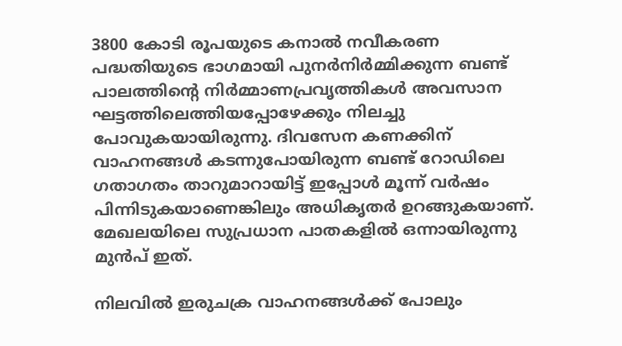3800 കോടി രൂപയുടെ കനാൽ നവീകരണ പദ്ധതിയുടെ ഭാഗമായി പുനർനിർമ്മിക്കുന്ന ബണ്ട് പാലത്തിന്റെ നിർമ്മാണപ്രവൃത്തികൾ അവസാന ഘട്ടത്തിലെത്തിയപ്പോഴേക്കും നിലച്ചു പോവുകയായിരുന്നു. ദിവസേന കണക്കിന് വാഹനങ്ങൾ കടന്നുപോയിരുന്ന ബണ്ട് റോഡിലെ ഗതാഗതം താറുമാറായിട്ട് ഇപ്പോൾ മൂന്ന് വർഷം പിന്നിടുകയാണെങ്കിലും അധികൃതർ ഉറങ്ങുകയാണ്. മേഖലയിലെ സുപ്രധാന പാതകളിൽ ഒന്നായിരുന്നു മുൻപ് ഇത്.

നിലവിൽ ഇരുചക്ര വാഹനങ്ങൾക്ക് പോലും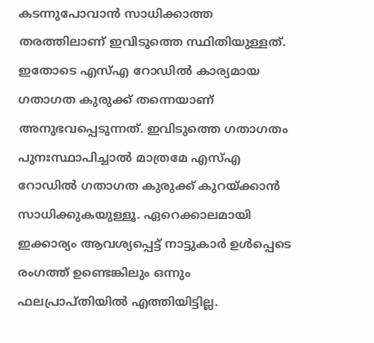കടന്നുപോവാൻ സാധിക്കാത്ത തരത്തിലാണ് ഇവിടുത്തെ സ്ഥിതിയുള്ളത്. ഇതോടെ എസ്എ റോഡിൽ കാര്യമായ ഗതാഗത കുരുക്ക് തന്നെയാണ് അനുഭവപ്പെടുന്നത്. ഇവിടുത്തെ ഗതാഗതം പുനഃസ്ഥാപിച്ചാൽ മാത്രമേ എസ്എ റോഡിൽ ഗതാഗത കുരുക്ക് കുറയ്ക്കാൻ സാധിക്കുകയുള്ളൂ. ഏറെക്കാലമായി ഇക്കാര്യം ആവശ്യപ്പെട്ട് നാട്ടുകാർ ഉൾപ്പെടെ രംഗത്ത് ഉണ്ടെങ്കിലും ഒന്നും ഫലപ്രാപ്‍തിയിൽ എത്തിയിട്ടില്ല.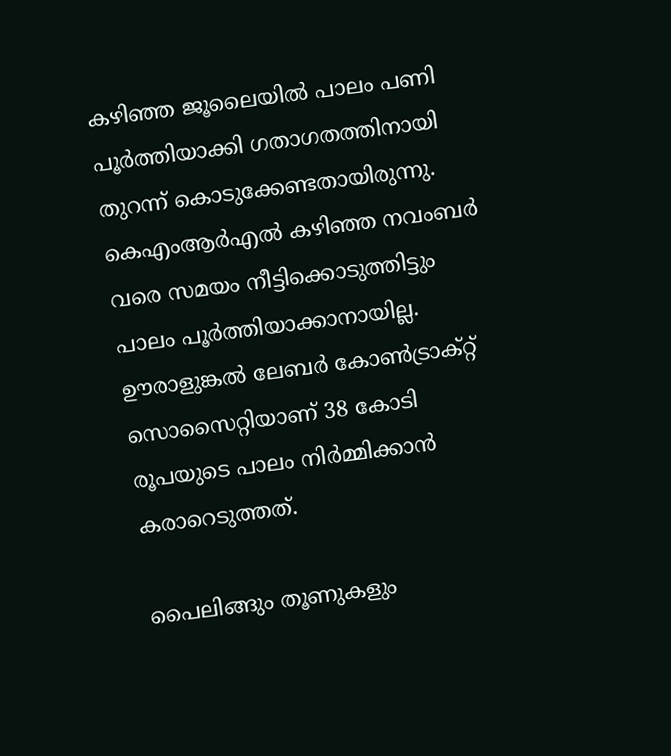കഴിഞ്ഞ ജൂലൈയിൽ പാലം പണി പൂർത്തിയാക്കി ഗതാഗതത്തിനായി തുറന്ന് കൊടുക്കേണ്ടതായിരുന്നു. കെഎംആർഎൽ കഴിഞ്ഞ നവംബർ വരെ സമയം നീട്ടിക്കൊടുത്തിട്ടും പാലം പൂർത്തിയാക്കാനായില്ല. ഊരാളുങ്കൽ ലേബർ കോൺട്രാക്റ്റ് സൊസൈറ്റിയാണ് 38 കോടി രൂപയുടെ പാലം നിർമ്മിക്കാൻ കരാറെടുത്തത്.

പൈലിങ്ങും തൂണുകളും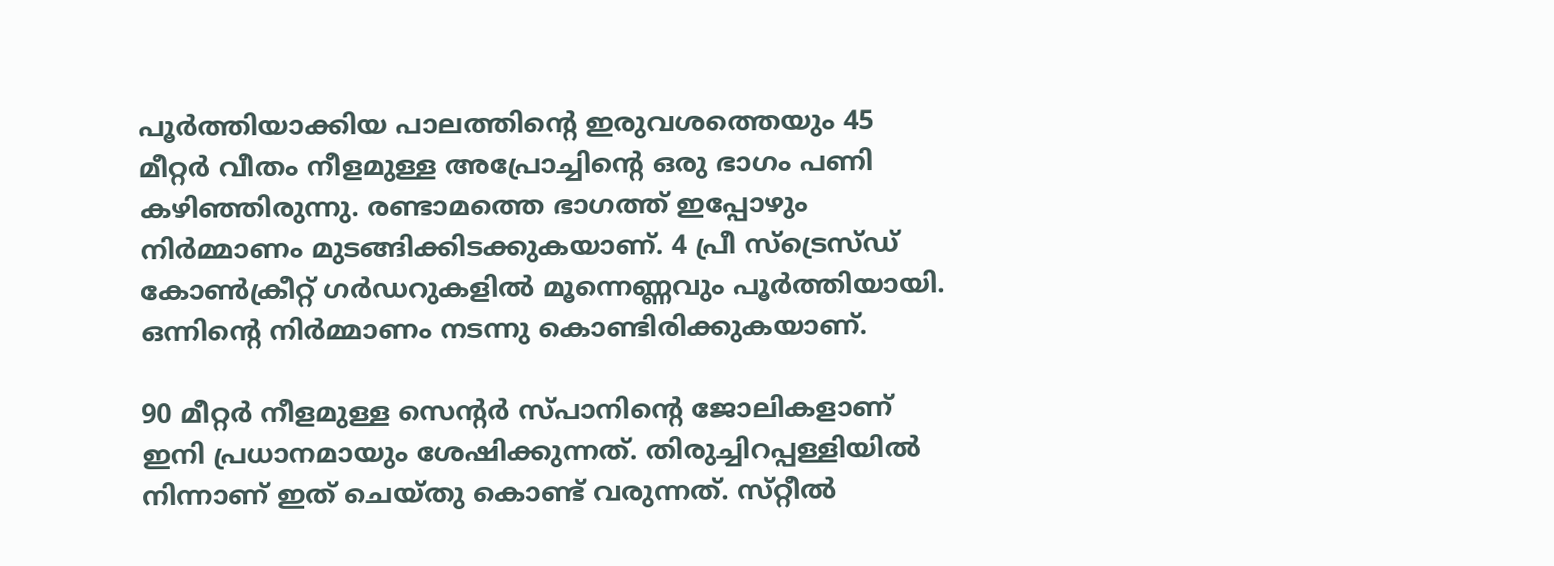പൂർത്തിയാക്കിയ പാലത്തിന്റെ ഇരുവശത്തെയും 45 മീറ്റർ വീതം നീളമുള്ള അപ്രോച്ചിന്റെ ഒരു ഭാഗം പണി കഴിഞ്ഞിരുന്നു. രണ്ടാമത്തെ ഭാഗത്ത് ഇപ്പോഴും നിർമ്മാണം മുടങ്ങിക്കിടക്കുകയാണ്. 4 പ്രീ സ്ട്രെസ്ഡ് കോൺക്രീറ്റ് ഗർഡറുകളിൽ മൂന്നെണ്ണവും പൂർത്തിയായി. ഒന്നിന്റെ നിർമ്മാണം നടന്നു കൊണ്ടിരിക്കുകയാണ്.

90 മീറ്റർ നീളമുള്ള സെന്റർ സ്‌പാനിന്റെ ജോലികളാണ് ഇനി പ്രധാനമായും ശേഷിക്കുന്നത്. തിരുച്ചിറപ്പള്ളിയിൽ നിന്നാണ് ഇത് ചെയ്‌തു കൊണ്ട് വരുന്നത്. സ്‌റ്റീൽ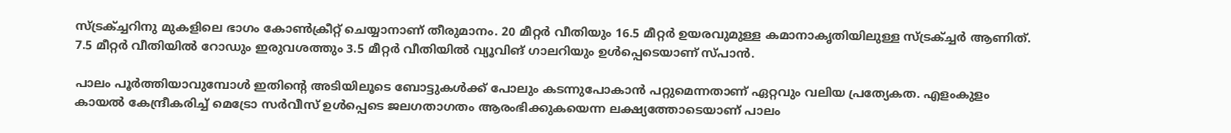സ്ട്രക്ച്ചറിനു മുകളിലെ ഭാഗം കോൺക്രീറ്റ് ചെയ്യാനാണ് തീരുമാനം. 20 മീറ്റർ വീതിയും 16.5 മീറ്റർ ഉയരവുമുള്ള കമാനാകൃതിയിലുള്ള സ്ട്രക്ച്ചർ ആണിത്. 7.5 മീറ്റർ വീതിയിൽ റോഡും ഇരുവശത്തും 3.5 മീറ്റർ വീതിയിൽ വ്യൂവിങ് ഗാലറിയും ഉൾപ്പെടെയാണ് സ്‌പാൻ.

പാലം പൂർത്തിയാവുമ്പോൾ ഇതിന്റെ അടിയിലൂടെ ബോട്ടുകൾക്ക് പോലും കടന്നുപോകാൻ പറ്റുമെന്നതാണ് ഏറ്റവും വലിയ പ്രത്യേകത. എളംകുളം കായൽ കേന്ദ്രീകരിച്ച് മെട്രോ സർവീസ് ഉൾപ്പെടെ ജലഗതാഗതം ആരംഭിക്കുകയെന്ന ലക്ഷ്യത്തോടെയാണ് പാലം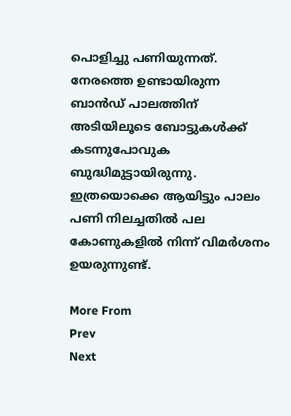പൊളിച്ചു പണിയുന്നത്. നേരത്തെ ഉണ്ടായിരുന്ന ബാൻഡ് പാലത്തിന് അടിയിലൂടെ ബോട്ടുകൾക്ക് കടന്നുപോവുക ബുദ്ധിമുട്ടായിരുന്നു. ഇത്രയൊക്കെ ആയിട്ടും പാലം പണി നിലച്ചതിൽ പല കോണുകളിൽ നിന്ന് വിമർശനം ഉയരുന്നുണ്ട്.

More From
Prev
Next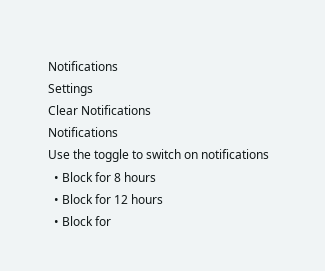Notifications
Settings
Clear Notifications
Notifications
Use the toggle to switch on notifications
  • Block for 8 hours
  • Block for 12 hours
  • Block for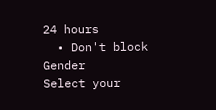24 hours
  • Don't block
Gender
Select your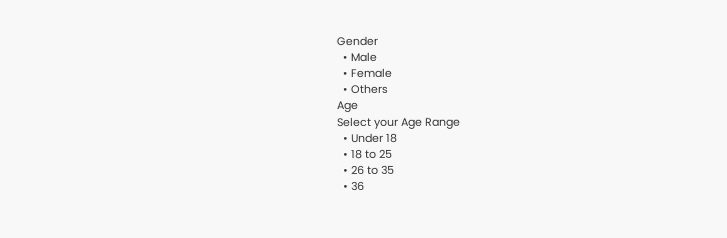Gender
  • Male
  • Female
  • Others
Age
Select your Age Range
  • Under 18
  • 18 to 25
  • 26 to 35
  • 36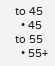to 45
  • 45 to 55
  • 55+